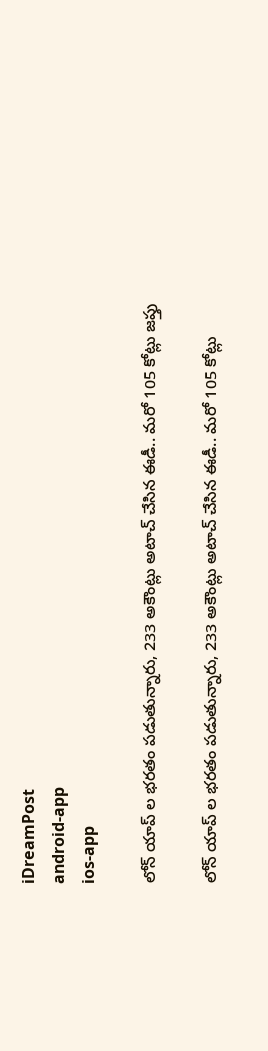iDreamPost
android-app
ios-app

లోన్ యాప్ ల భ‌ర‌తం ప‌డుతున్నారు, 233 అకౌంట్లు అటాచ్ చేసిన ఈడీ.. మరో 105 కోట్లు జప్తు

లోన్ యాప్ ల భ‌ర‌తం ప‌డుతున్నారు, 233 అకౌంట్లు అటాచ్ చేసిన ఈడీ.. మరో 105 కోట్లు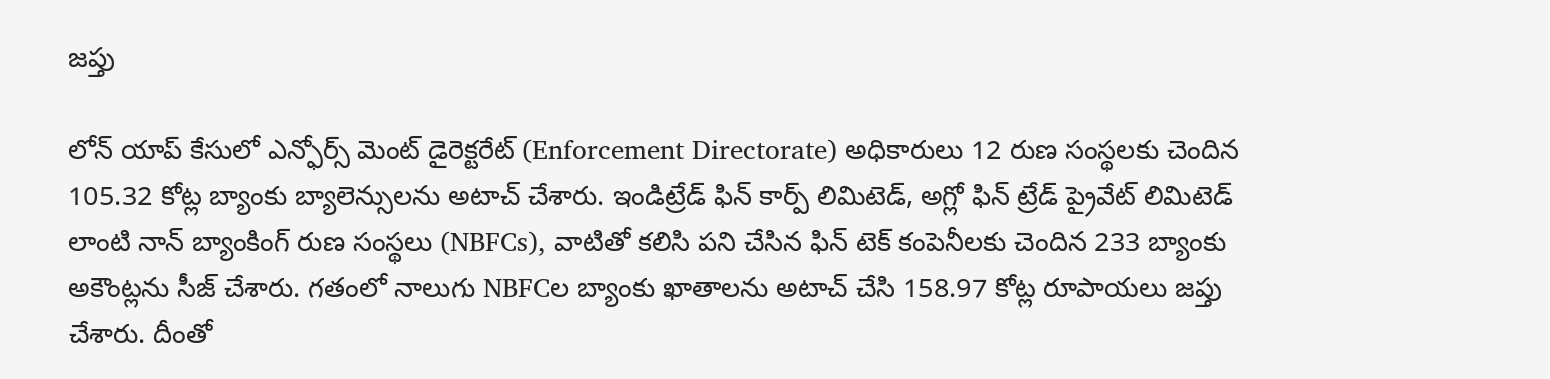జప్తు

లోన్ యాప్ కేసులో ఎన్ఫోర్స్ మెంట్ డైరెక్టరేట్ (Enforcement Directorate) అధికారులు 12 రుణ సంస్థలకు చెందిన 105.32 కోట్ల బ్యాంకు బ్యాలెన్సులను అటాచ్ చేశారు. ఇండిట్రేడ్ ఫిన్ కార్ప్ లిమిటెడ్, అగ్లో ఫిన్ ట్రేడ్ ప్రైవేట్ లిమిటెడ్ లాంటి నాన్ బ్యాంకింగ్ రుణ సంస్థలు (NBFCs), వాటితో కలిసి పని చేసిన ఫిన్ టెక్ కంపెనీలకు చెందిన 233 బ్యాంకు అకౌంట్లను సీజ్ చేశారు. గతంలో నాలుగు NBFCల బ్యాంకు ఖాతాలను అటాచ్ చేసి 158.97 కోట్ల రూపాయలు జప్తు చేశారు. దీంతో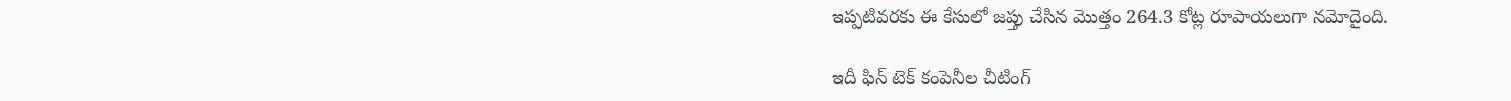ఇప్పటివరకు ఈ కేసులో జప్తు చేసిన మొత్తం 264.3 కోట్ల రూపాయలుగా నమోదైంది.

ఇదీ ఫిన్ టెక్ కంపెనీల చీటింగ్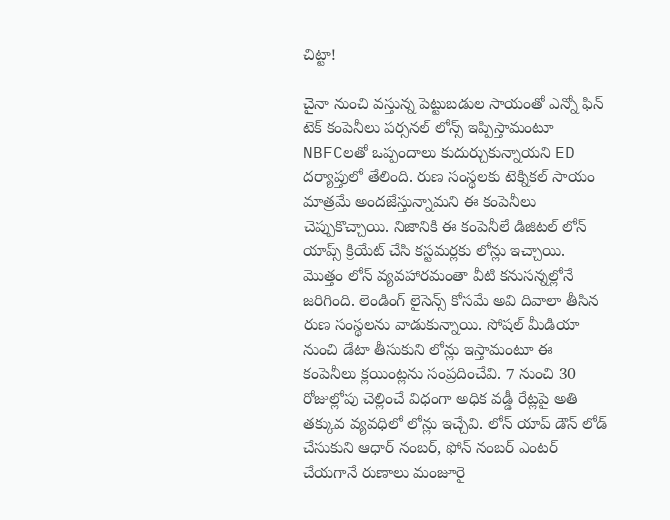చిట్టా!

చైనా నుంచి వస్తున్న పెట్టుబడుల సాయంతో ఎన్నో ఫిన్ టెక్ కంపెనీలు పర్సనల్ లోన్స్ ఇప్పిస్తామంటూ NBFCలతో ఒప్పందాలు కుదుర్చుకున్నాయని ED దర్యాప్తులో తేలింది. రుణ సంస్థలకు టెక్నికల్ సాయం మాత్రమే అందజేస్తున్నామని ఈ కంపెనీలు చెప్పుకొచ్చాయి. నిజానికి ఈ కంపెనీలే డిజిటల్ లోన్ యాప్స్ క్రియేట్ చేసి కస్టమర్లకు లోన్లు ఇచ్చాయి. మొత్తం లోన్ వ్యవహారమంతా వీటి కనుసన్నల్లోనే జరిగింది. లెండింగ్ లైసెన్స్ కోసమే అవి దివాలా తీసిన రుణ సంస్థలను వాడుకున్నాయి. సోషల్ మీడియా నుంచి డేటా తీసుకుని లోన్లు ఇస్తామంటూ ఈ కంపెనీలు క్లయింట్లను సంప్రదించేవి. 7 నుంచి 30 రోజుల్లోపు చెల్లించే విధంగా అధిక వడ్డీ రేట్లపై అతి తక్కువ వ్యవధిలో లోన్లు ఇచ్చేవి. లోన్ యాప్ డౌన్ లోడ్ చేసుకుని ఆధార్ నంబర్, ఫోన్ నంబర్ ఎంటర్ చేయగానే రుణాలు మంజూరై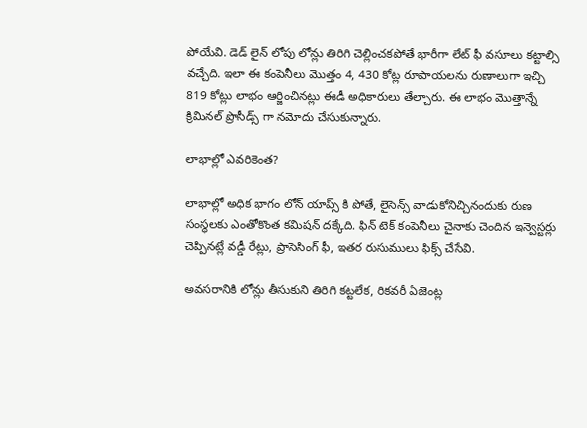పోయేవి. డెడ్ లైన్ లోపు లోన్లు తిరిగి చెల్లించకపోతే భారీగా లేట్ ఫీ వసూలు కట్టాల్సి వచ్చేది. ఇలా ఈ కంపెనీలు మొత్తం 4, 430 కోట్ల రూపాయలను రుణాలుగా ఇచ్చి 819 కోట్లు లాభం ఆర్జించినట్లు ఈడీ అధికారులు తేల్చారు. ఈ లాభం మొత్తాన్నే క్రిమినల్ ప్రొసీడ్స్ గా నమోదు చేసుకున్నారు.

లాభాల్లో ఎవరికెంత?

లాభాల్లో అధిక భాగం లోన్ యాప్స్ కి పోతే, లైసెన్స్ వాడుకోనిచ్చినందుకు రుణ సంస్థలకు ఎంతోకొంత కమిషన్ దక్కేది. ఫిన్ టెక్ కంపెనీలు చైనాకు చెందిన ఇన్వెస్టర్లు చెప్పినట్లే వడ్డీ రేట్లు, ప్రాసెసింగ్ ఫీ, ఇతర రుసుములు ఫిక్స్ చేసేవి.

అవసరానికి లోన్లు తీసుకుని తిరిగి కట్టలేక, రికవరీ ఏజెంట్ల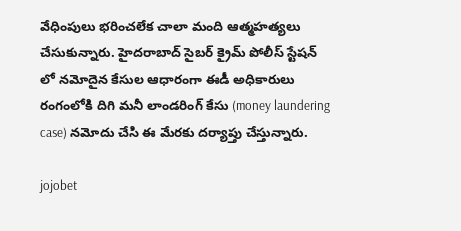వేధింపులు భరించలేక చాలా మంది ఆత్మహత్యలు చేసుకున్నారు. హైదరాబాద్ సైబర్ క్రైమ్ పోలీస్ స్టేషన్ లో నమోదైన కేసుల ఆధారంగా ఈడీ అధికారులు రంగంలోకి దిగి మనీ లాండరింగ్ కేసు (money laundering case) నమోదు చేసి ఈ మేరకు దర్యాప్తు చేస్తున్నారు.

jojobet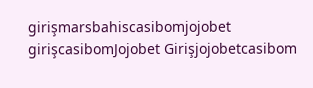girişmarsbahiscasibomjojobet girişcasibomJojobet Girişjojobetcasibom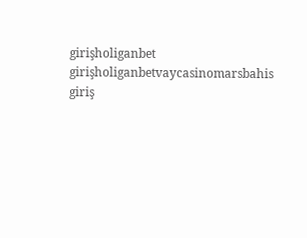girişholiganbet girişholiganbetvaycasinomarsbahis giriş